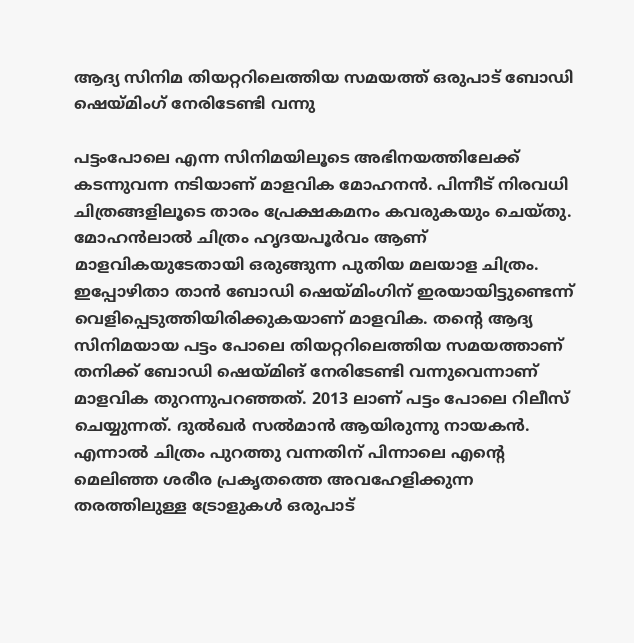ആദ്യ സിനിമ തിയറ്ററിലെത്തിയ സമയത്ത് ഒരുപാട് ബോഡി ഷെയ്മിംഗ് നേരിടേണ്ടി വന്നു

പട്ടംപോലെ എന്ന സിനിമയിലൂടെ അഭിനയത്തിലേക്ക് കടന്നുവന്ന നടിയാണ് മാളവിക മോഹനൻ. പിന്നീട് നിരവധി ചിത്രങ്ങളിലൂടെ താരം പ്രേക്ഷകമനം കവരുകയും ചെയ്തു. മോഹന്‍ലാല്‍ ചിത്രം ഹൃദയപൂര്‍വം ആണ് മാളവികയുടേതായി ഒരുങ്ങുന്ന പുതിയ മലയാള ചിത്രം. ഇപ്പോഴിതാ താന്‍ ബോഡി ഷെയ്മിംഗിന് ഇരയായിട്ടുണ്ടെന്ന് വെളിപ്പെടുത്തിയിരിക്കുകയാണ് മാളവിക. തന്‍റെ ആദ്യ സിനിമയായ പട്ടം പോലെ തിയറ്ററിലെത്തിയ സമയത്താണ് തനിക്ക് ബോഡി ഷെയ്മിങ് നേരിടേണ്ടി വന്നുവെന്നാണ് മാളവിക തുറന്നുപറഞ്ഞത്. 2013 ലാണ് പട്ടം പോലെ റിലീസ് ചെയ്യുന്നത്. ദുല്‍ഖര്‍ സല്‍മാന്‍ ആയിരുന്നു നായകൻ. എന്നാല്‍ ചിത്രം പുറത്തു വന്നതിന് പിന്നാലെ എന്‍റെ മെലിഞ്ഞ ശരീര പ്രകൃതത്തെ അവഹേളിക്കുന്ന തരത്തിലുള്ള ട്രോളുകള്‍ ഒരുപാട്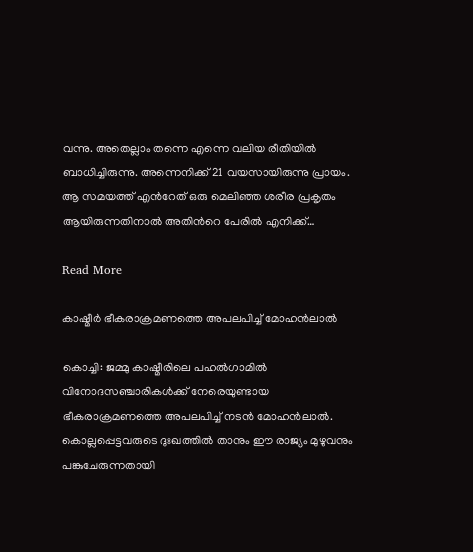വന്നു. അതെല്ലാം തന്നെ എന്നെ വലിയ രീതിയില്‍ ബാധിച്ചിരുന്നു. അന്നെനിക്ക് 21 വയസായിരുന്നു പ്രായം. ആ സമയത്ത് എന്‍റേത് ഒരു മെലിഞ്ഞ ശരീര പ്രകൃതം ആയിരുന്നതിനാൽ അതിന്‍റെ പേരില്‍ എനിക്ക്…

Read More

കാഷ്മീര്‍ ഭീകരാക്രമണത്തെ അപലപിച്ച് മോഹന്‍ലാല്‍

കൊച്ചി: ജമ്മു കാഷ്മീരിലെ പഹല്‍ഗാമില്‍ വിനോദസഞ്ചാരികള്‍ക്ക് നേരെയുണ്ടായ ഭീകരാക്രമണത്തെ അപലപിച്ച് നടന്‍ മോഹന്‍ലാല്‍. കൊല്ലപ്പെട്ടവരുടെ ദുഃഖത്തില്‍ താനും ഈ രാജ്യം മുഴുവനും പങ്കുചേരുന്നതായി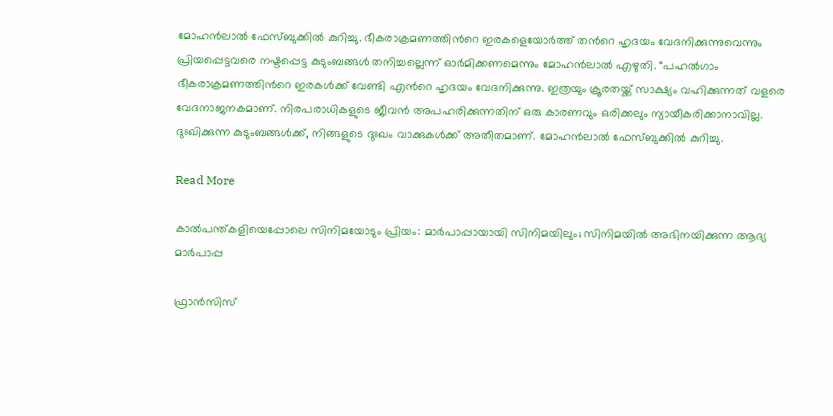മോഹന്‍ലാല്‍ ഫേസ്ബുക്കില്‍ കുറിച്ചു. ഭീകരാക്രമണത്തിന്‍റെ ഇരകളെയോര്‍ത്ത് തന്‍റെ ഹൃദയം വേദനിക്കുന്നുവെന്നും പ്രിയപ്പെട്ടവരെ നഷ്ടപ്പെട്ട കുടുംബങ്ങള്‍ തനിച്ചല്ലെന്ന് ഓര്‍മിക്കണമെന്നും മോഹന്‍ലാല്‍ എഴുതി. “പഹല്‍ഗാം ഭീകരാക്രമണത്തിന്‍റെ ഇരകള്‍ക്ക് വേണ്ടി എന്‍റെ ഹൃദയം വേദനിക്കുന്നു. ഇത്രയും ക്രൂരതയ്ക്ക് സാക്ഷ്യം വഹിക്കുന്നത് വളരെ വേദനാജനകമാണ്. നിരപരാധികളുടെ ജീവന്‍ അപഹരിക്കുന്നതിന് ഒരു കാരണവും ഒരിക്കലും ന്യായീകരിക്കാനാവില്ല. ദുഃഖിക്കുന്ന കുടുംബങ്ങള്‍ക്ക്, നിങ്ങളുടെ ദുഃഖം വാക്കുകള്‍ക്ക് അതീതമാണ്. മോഹന്‍ലാല്‍ ഫേസ്ബുക്കില്‍ കുറിച്ചു.

Read More

കാൽപന്ത്കളിയെപ്പോലെ സിനിമയോടും പ്രിയം: മാർപാപ്പായായി സിനിമയിലും; സിനിമയിൽ അഭിനയിക്കുന്ന ആദ്യ മാർപാപ്പ

ഫ്രാൻസിസ്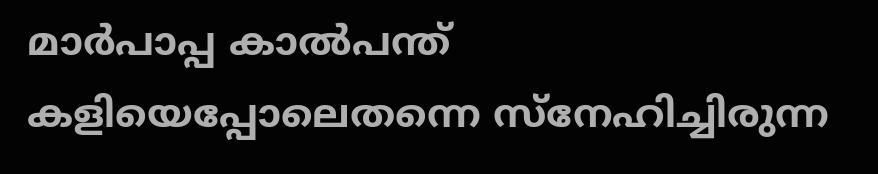മാർപാപ്പ കാൽപന്ത് കളിയെപ്പോലെതന്നെ സ്നേഹിച്ചിരുന്ന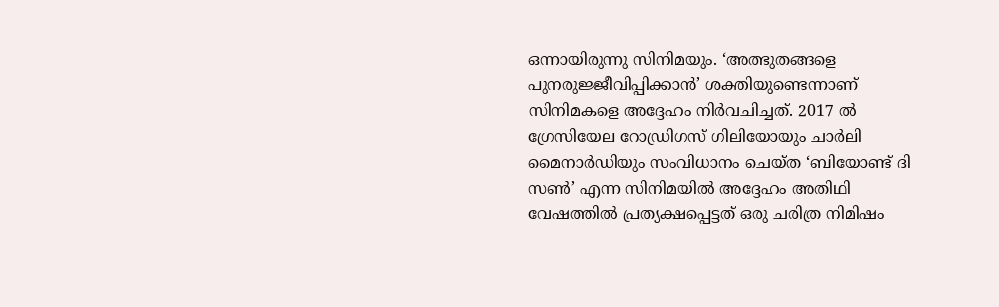ഒന്നായിരുന്നു സിനിമയും. ‘അത്ഭുതങ്ങളെ പുനരുജ്ജീവിപ്പിക്കാൻ’ ശക്തിയുണ്ടെന്നാണ് സിനിമകളെ അദ്ദേഹം നിർവചിച്ചത്. 2017 ൽ ഗ്രേസിയേല റോഡ്രിഗസ് ഗിലിയോയും ചാർലി മൈനാർഡിയും സംവിധാനം ചെയ്ത ‘ബിയോണ്ട് ദി സൺ’ എന്ന സിനിമയിൽ അദ്ദേഹം അതിഥി വേഷത്തിൽ പ്രത്യക്ഷപ്പെട്ടത് ഒരു ചരിത്ര നിമിഷം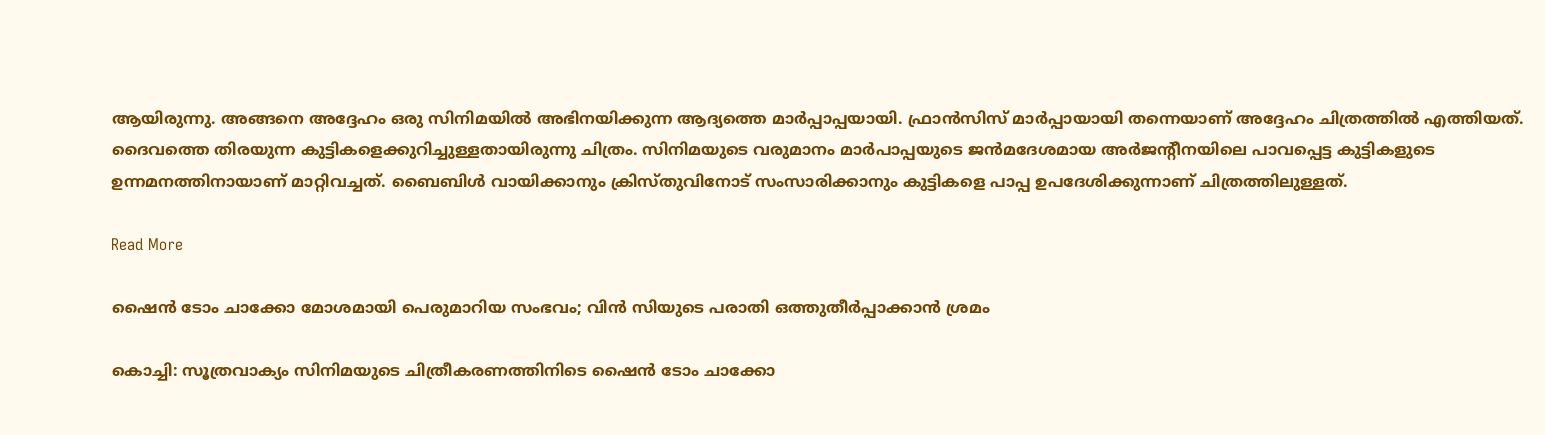ആയിരുന്നു. അങ്ങനെ അദ്ദേഹം ഒരു സിനിമയിൽ അഭിനയിക്കുന്ന ആദ്യത്തെ മാർപ്പാപ്പയായി. ഫ്രാൻസിസ് മാർപ്പായായി തന്നെയാണ് അദ്ദേഹം ചിത്രത്തിൽ എത്തിയത്. ദൈവത്തെ തിരയുന്ന കുട്ടികളെക്കുറിച്ചുള്ളതായിരുന്നു ചിത്രം. സിനിമയുടെ വരുമാനം മാർപാപ്പയുടെ ജൻമദേശമായ അർജന്‍റീനയിലെ പാവപ്പെട്ട കുട്ടികളുടെ ഉന്നമനത്തിനായാണ് മാറ്റിവച്ചത്. ബൈബിൾ വായിക്കാനും ക്രിസ്തുവിനോട് സംസാരിക്കാനും കുട്ടികളെ പാപ്പ ഉപദേശിക്കുന്നാണ് ചിത്രത്തിലുള്ളത്.

Read More

ഷൈന്‍ ടോം ചാക്കോ മോശമായി പെരുമാറിയ സംഭവം; വിന്‍ സിയുടെ പരാതി ഒത്തുതീര്‍പ്പാക്കാന്‍ ശ്രമം

കൊച്ചി: സൂത്രവാക്യം സിനിമയുടെ ചിത്രീകരണത്തിനിടെ ഷൈന്‍ ടോം ചാക്കോ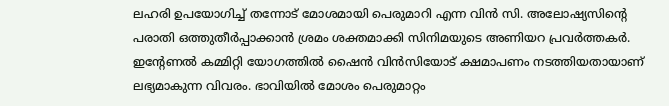ലഹരി ഉപയോഗിച്ച് തന്നോട് മോശമായി പെരുമാറി എന്ന വിന്‍ സി. അലോഷ്യസിന്‍റെ പരാതി ഒത്തുതീര്‍പ്പാക്കാന്‍ ശ്രമം ശക്തമാക്കി സിനിമയുടെ അണിയറ പ്രവര്‍ത്തകര്‍. ഇന്‍റേണല്‍ കമ്മിറ്റി യോഗത്തില്‍ ഷൈന്‍ വിന്‍സിയോട് ക്ഷമാപണം നടത്തിയതായാണ് ലഭ്യമാകുന്ന വിവരം. ഭാവിയില്‍ മോശം പെരുമാറ്റം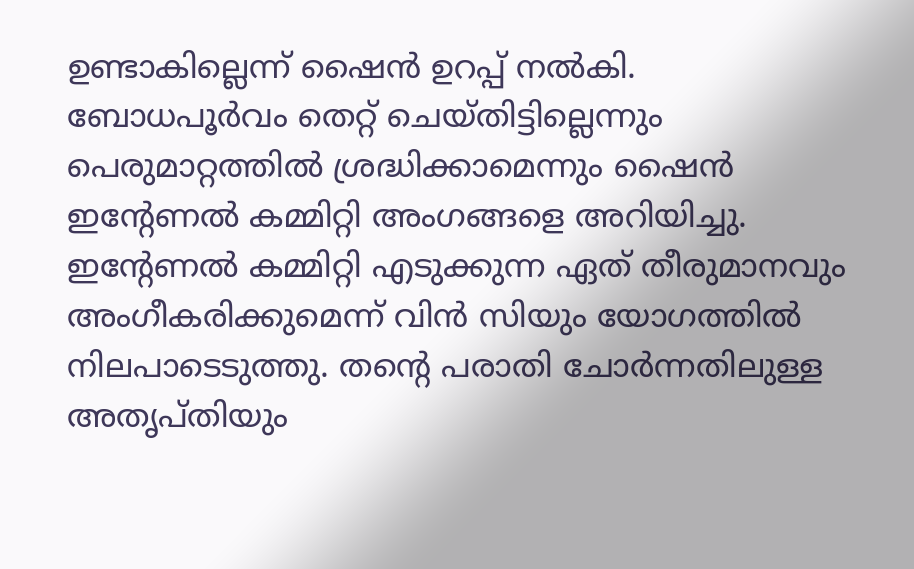ഉണ്ടാകില്ലെന്ന് ഷൈന്‍ ഉറപ്പ് നല്‍കി. ബോധപൂര്‍വം തെറ്റ് ചെയ്തിട്ടില്ലെന്നും പെരുമാറ്റത്തില്‍ ശ്രദ്ധിക്കാമെന്നും ഷൈന്‍ ഇന്‍റേണല്‍ കമ്മിറ്റി അംഗങ്ങളെ അറിയിച്ചു. ഇന്‍റേണല്‍ കമ്മിറ്റി എടുക്കുന്ന ഏത് തീരുമാനവും അംഗീകരിക്കുമെന്ന് വിന്‍ സിയും യോഗത്തില്‍ നിലപാടെടുത്തു. തന്‍റെ പരാതി ചോര്‍ന്നതിലുള്ള അതൃപ്തിയും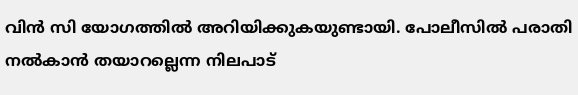വിന്‍ സി യോഗത്തില്‍ അറിയിക്കുകയുണ്ടായി. പോലീസില്‍ പരാതി നല്‍കാന്‍ തയാറല്ലെന്ന നിലപാട്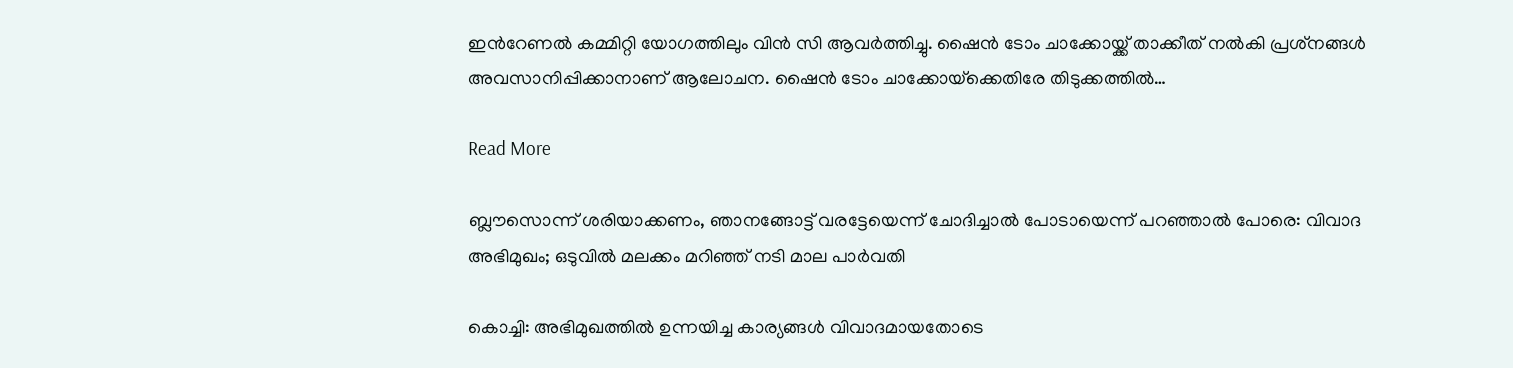ഇന്‍റേണല്‍ കമ്മിറ്റി യോഗത്തിലും വിന്‍ സി ആവര്‍ത്തിച്ചു. ഷൈന്‍ ടോം ചാക്കോയ്ക്ക് താക്കീത് നല്‍കി പ്രശ്‌നങ്ങള്‍ അവസാനിപ്പിക്കാനാണ് ആലോചന. ഷൈന്‍ ടോം ചാക്കോയ്‌ക്കെതിരേ തിടുക്കത്തില്‍…

Read More

ബ്ലൗസൊന്ന് ശരിയാക്കണം, ഞാനങ്ങോട്ട് വരട്ടേയെന്ന് ചോദിച്ചാൽ പോടായെന്ന് പറഞ്ഞാല്‍ പോരെ: വിവാദ അഭിമുഖം; ഒടുവില്‍ മലക്കം മറിഞ്ഞ് നടി മാല പാര്‍വതി

കൊച്ചി: അഭിമുഖത്തില്‍ ഉന്നയിച്ച കാര്യങ്ങള്‍ വിവാദമായതോടെ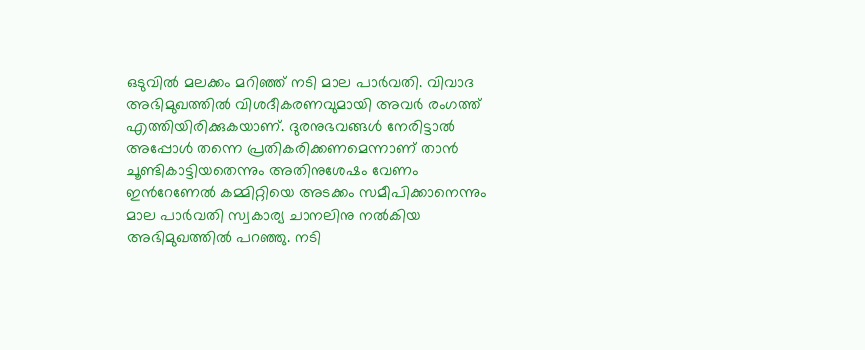ഒടുവില്‍ മലക്കം മറിഞ്ഞ് നടി മാല പാര്‍വതി. വിവാദ അഭിമുഖത്തില്‍ വിശദീകരണവുമായി അവര്‍ രംഗത്ത് എത്തിയിരിക്കുകയാണ്. ദുരനുഭവങ്ങള്‍ നേരിട്ടാല്‍ അപ്പോള്‍ തന്നെ പ്രതികരിക്കണമെന്നാണ് താന്‍ ചൂണ്ടികാട്ടിയതെന്നും അതിനുശേഷം വേണം ഇന്‍റേണേല്‍ കമ്മിറ്റിയെ അടക്കം സമീപിക്കാനെന്നും മാല പാര്‍വതി സ്വകാര്യ ചാനലിനു നല്‍കിയ അഭിമുഖത്തില്‍ പറഞ്ഞു. നടി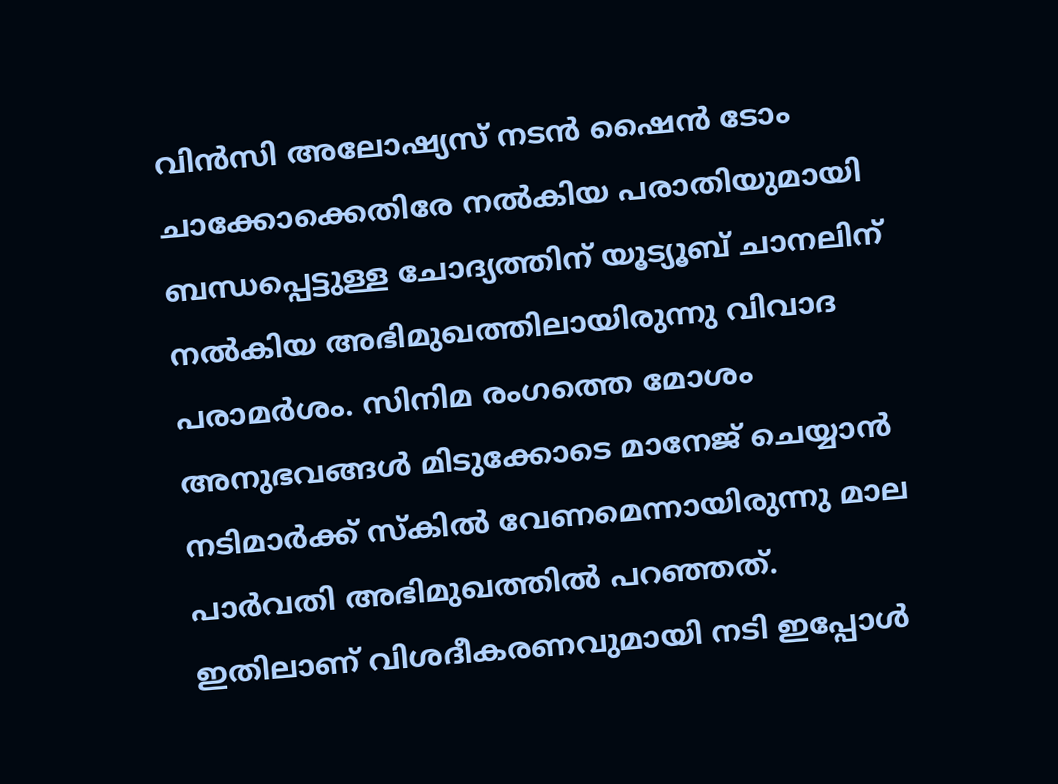വിന്‍സി അലോഷ്യസ് നടന്‍ ഷൈന്‍ ടോം ചാക്കോക്കെതിരേ നല്‍കിയ പരാതിയുമായി ബന്ധപ്പെട്ടുള്ള ചോദ്യത്തിന് യൂട്യൂബ് ചാനലിന് നല്‍കിയ അഭിമുഖത്തിലായിരുന്നു വിവാദ പരാമര്‍ശം. സിനിമ രംഗത്തെ മോശം അനുഭവങ്ങള്‍ മിടുക്കോടെ മാനേജ് ചെയ്യാന്‍ നടിമാര്‍ക്ക് സ്‌കില്‍ വേണമെന്നായിരുന്നു മാല പാര്‍വതി അഭിമുഖത്തില്‍ പറഞ്ഞത്. ഇതിലാണ് വിശദീകരണവുമായി നടി ഇപ്പോള്‍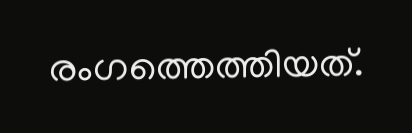രംഗത്തെത്തിയത്.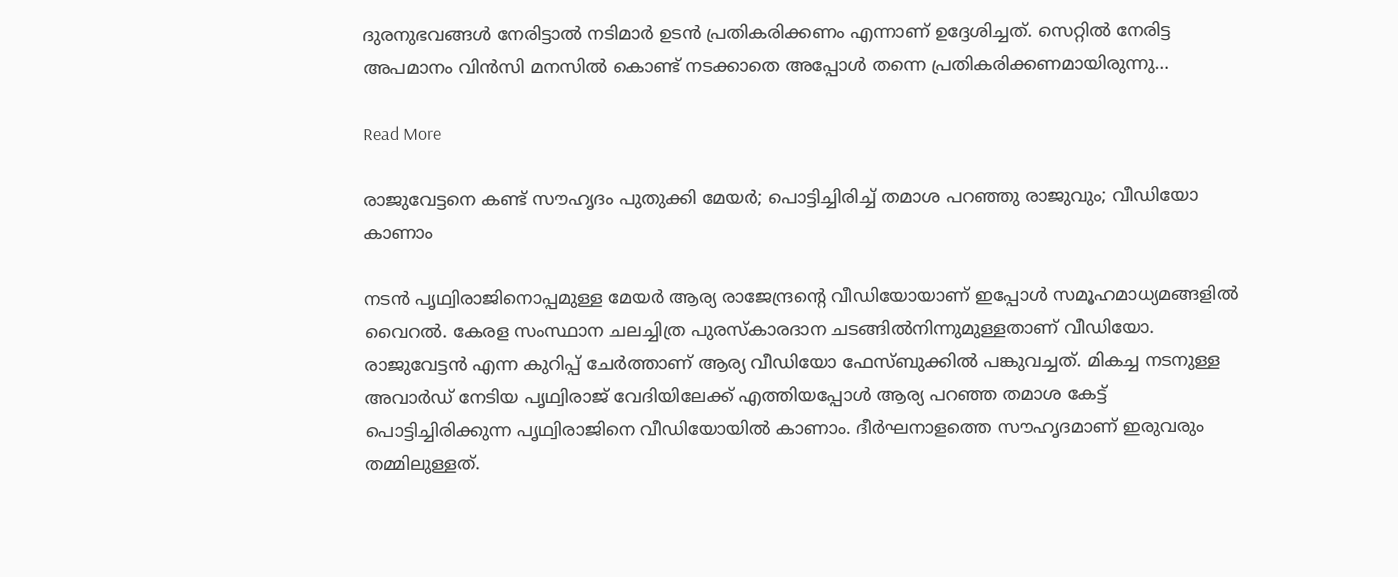ദുരനുഭവങ്ങള്‍ നേരിട്ടാല്‍ നടിമാര്‍ ഉടന്‍ പ്രതികരിക്കണം എന്നാണ് ഉദ്ദേശിച്ചത്. സെറ്റില്‍ നേരിട്ട അപമാനം വിന്‍സി മനസില്‍ കൊണ്ട് നടക്കാതെ അപ്പോള്‍ തന്നെ പ്രതികരിക്കണമായിരുന്നു…

Read More

രാജുവേട്ടനെ കണ്ട് സൗഹൃദം പുതുക്കി മേയർ; പൊട്ടിച്ചിരിച്ച് തമാശ പറഞ്ഞു രാജുവും; വീഡിയോ കാണാം

നടൻ പൃഥ്വിരാജിനൊപ്പമുള്ള മേയർ ആര്യ രാജേന്ദ്രന്‍റെ വീഡിയോയാണ് ഇപ്പോൾ സമൂഹമാധ്യമങ്ങളിൽ വൈറൽ. കേരള സംസ്ഥാന ചലച്ചിത്ര പുരസ്‌കാരദാന ചടങ്ങിൽനിന്നുമുള്ളതാണ് വീഡിയോ. രാജുവേട്ടൻ എന്ന കുറിപ്പ് ചേർത്താണ് ആര്യ വീഡിയോ ഫേസ്ബുക്കിൽ പങ്കുവച്ചത്. മികച്ച നടനുള്ള അവാർഡ് നേടിയ പൃഥ്വിരാജ് വേദിയിലേക്ക് എത്തിയപ്പോൾ ആര്യ പറഞ്ഞ തമാശ കേട്ട് പൊട്ടിച്ചിരിക്കുന്ന പൃഥ്വിരാജിനെ വീഡിയോയിൽ കാണാം. ദീർഘനാളത്തെ സൗഹൃദമാണ് ഇരുവരും തമ്മിലുള്ളത്.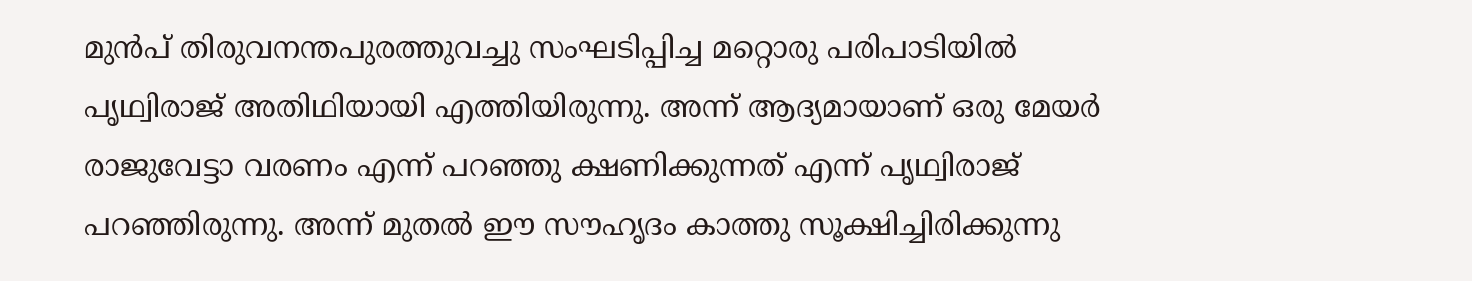മുൻപ് തിരുവനന്തപുരത്തുവച്ചു സംഘടിപ്പിച്ച മറ്റൊരു പരിപാടിയിൽ പൃഥ്വിരാജ് അതിഥിയായി എത്തിയിരുന്നു. അന്ന് ആദ്യമായാണ് ഒരു മേയർ രാജുവേട്ടാ വരണം എന്ന് പറഞ്ഞു ക്ഷണിക്കുന്നത് എന്ന് പൃഥ്വിരാജ് പറഞ്ഞിരുന്നു. അന്ന് മുതൽ ഈ സൗഹൃദം കാത്തു സൂക്ഷിച്ചിരിക്കുന്നു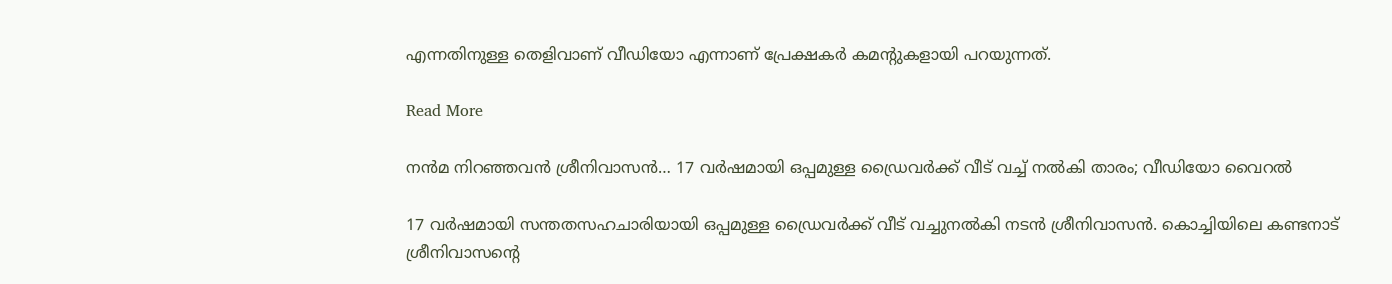എന്നതിനുള്ള തെളിവാണ് വീഡിയോ എന്നാണ് പ്രേക്ഷകർ കമന്‍റുകളായി പറയുന്നത്.

Read More

നൻമ നിറഞ്ഞവൻ ശ്രീനിവാസൻ… 17 വർഷമായി ഒപ്പമുള്ള ഡ്രൈവർക്ക് വീട് വച്ച് നൽകി താരം; വീഡിയോ വൈറൽ

17 വർഷമായി സന്തതസഹചാരിയായി ഒപ്പമുള്ള ഡ്രൈവർക്ക് വീ‌ട് വച്ചുനൽകി നടൻ ശ്രീനിവാസൻ. കൊച്ചിയിലെ കണ്ടനാട് ശ്രീനിവാസന്‍റെ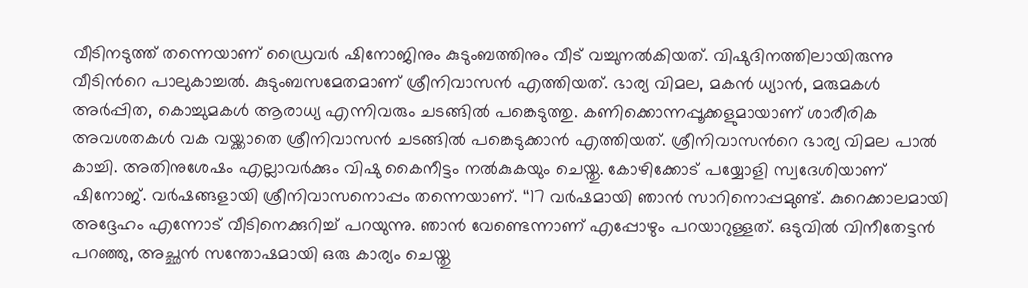വീടിനടുത്ത് തന്നെയാണ് ഡ്രൈവർ ഷിനോജിനും കുടുംബത്തിനും വീട് വച്ചുനൽകിയത്. വിഷുദിനത്തിലായിരുന്നു വീടിന്‍റെ പാലുകാച്ചൽ. കുടുംബസമേതമാണ് ശ്രീനിവാസൻ എത്തിയത്. ഭാര്യ വിമല, മകൻ ധ്യാൻ, മരുമകൾ അർപ്പിത, കൊച്ചുമകൾ ആരാധ്യ എന്നിവരും ചടങ്ങിൽ പങ്കെടുത്തു. കണിക്കൊന്നപ്പൂക്കളുമായാണ് ശാരീരിക അവശതകൾ വക വയ്ക്കാതെ ശ്രീനിവാസൻ ചടങ്ങിൽ പങ്കെടുക്കാൻ എത്തിയത്. ശ്രീനിവാസന്‍റെ ഭാര്യ വിമല പാൽ കാച്ചി. അതിനുശേഷം എല്ലാവർക്കും വിഷു കൈനീട്ടം നൽകുകയും ചെയ്തു. കോഴിക്കോട് പയ്യോളി സ്വദേശിയാണ് ഷിനോജ്. വർഷങ്ങളായി ശ്രീനിവാസനൊപ്പം തന്നെയാണ്. ‘‘17 വർഷമായി ഞാൻ സാറിനൊപ്പമുണ്ട്. കുറെക്കാലമായി അദ്ദേഹം എന്നോട് വീടിനെക്കുറിച്ച് പറയുന്നു. ഞാൻ വേണ്ടെന്നാണ് എപ്പോഴും പറയാറുള്ളത്. ഒടുവിൽ വിനീതേട്ടൻ പറഞ്ഞു, അച്ഛൻ സന്തോഷമായി ഒരു കാര്യം ചെയ്തു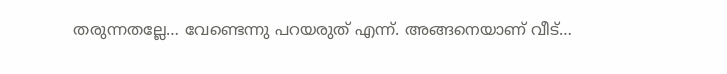തരുന്നതല്ലേ… വേണ്ടെന്നു പറയരുത് എന്ന്. അങ്ങനെയാണ് വീട്…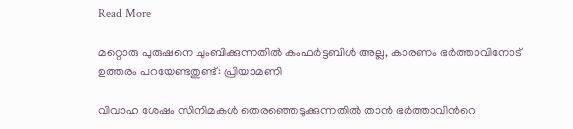Read More

മറ്റൊരു പുരുഷനെ ചുംബിക്കുന്നതിൽ കംഫർട്ടബിൾ അല്ല, കാരണം ഭർത്താവിനോട് ഉത്തരം പറയേണ്ടതുണ്ട്: പ്രിയാമണി

വിവാഹ ശേഷം സിനിമകൾ തെരഞ്ഞെടുക്കുന്നതിൽ താൻ ഭർത്താവിന്‍റെ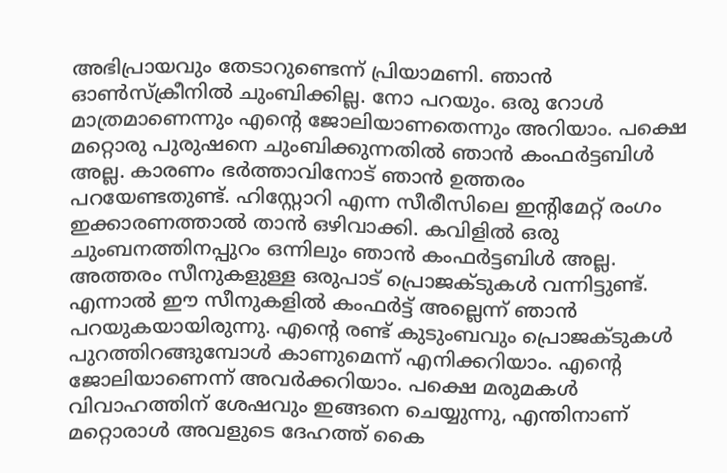അഭിപ്രായവും തേടാറുണ്ടെന്ന് പ്രിയാമണി. ഞാൻ ഓൺസ്ക്രീനിൽ ചുംബിക്കില്ല. നോ പറയും. ഒരു റോൾ മാത്രമാണെന്നും എന്‍റെ ജോലിയാണതെന്നും അറിയാം. പക്ഷെ മറ്റൊരു പുരുഷനെ ചുംബിക്കുന്നതിൽ ഞാൻ കംഫർട്ടബിൾ അല്ല. കാരണം ഭർത്താവിനോട് ഞാൻ ഉത്തരം പറയേണ്ടതുണ്ട്. ഹിസ്റ്റോറി എന്ന സീരീസിലെ ഇന്‍റിമേറ്റ് രംഗം ഇക്കാരണത്താൽ താൻ ഒഴിവാക്കി. കവിളിൽ ഒരു ചുംബനത്തിനപ്പുറം ഒന്നിലും ഞാൻ കംഫർട്ടബിൾ അല്ല. അത്തരം സീനുകളുള്ള ഒരുപാട് പ്രൊജക്ടുകൾ വന്നിട്ടുണ്ട്. എന്നാൽ ഈ സീനുകളിൽ കംഫർട്ട് അല്ലെന്ന് ഞാൻ പറയുകയായിരുന്നു. എന്‍റെ രണ്ട് കുടുംബവും പ്രൊജക്ടുകൾ പുറത്തിറങ്ങുമ്പോൾ കാണുമെന്ന് എനിക്കറിയാം. എന്‍റെ ജോലിയാണെന്ന് അവർക്കറിയാം. പക്ഷെ മരുമകൾ വിവാഹത്തിന് ശേഷവും ഇങ്ങനെ ചെയ്യുന്നു, എന്തിനാണ് മറ്റൊരാൾ അവളുടെ ദേഹത്ത് കൈ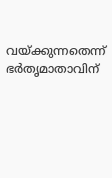വയ്ക്കുന്നതെന്ന് ഭർതൃമാതാവിന്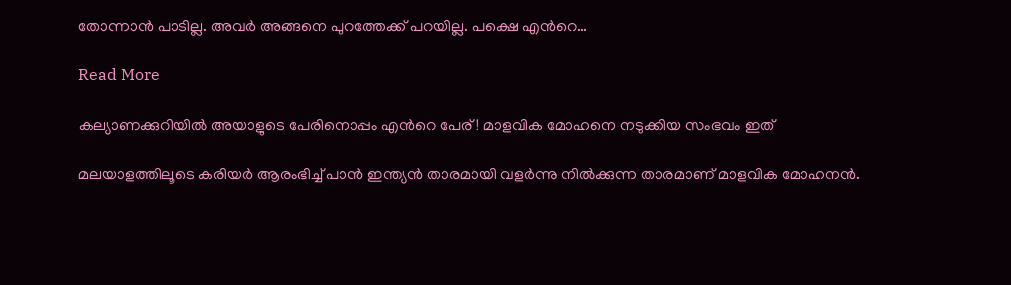തോന്നാൻ പാടില്ല. അവർ അങ്ങനെ പുറത്തേക്ക് പറയില്ല. പക്ഷെ എന്‍റെ…

Read More

കല്യാണക്കുറിയിൽ അയാളുടെ പേരിനൊപ്പം എന്‍റെ പേര്! മാളവിക മോഹനെ നടുക്കിയ സംഭവം ഇത്

മലയാളത്തിലൂടെ കരിയര്‍ ആരംഭിച്ച് പാന്‍ ഇന്ത്യന്‍ താരമായി വളർന്നു നില്‍ക്കുന്ന താരമാണ് മാളവിക മോഹനന്‍.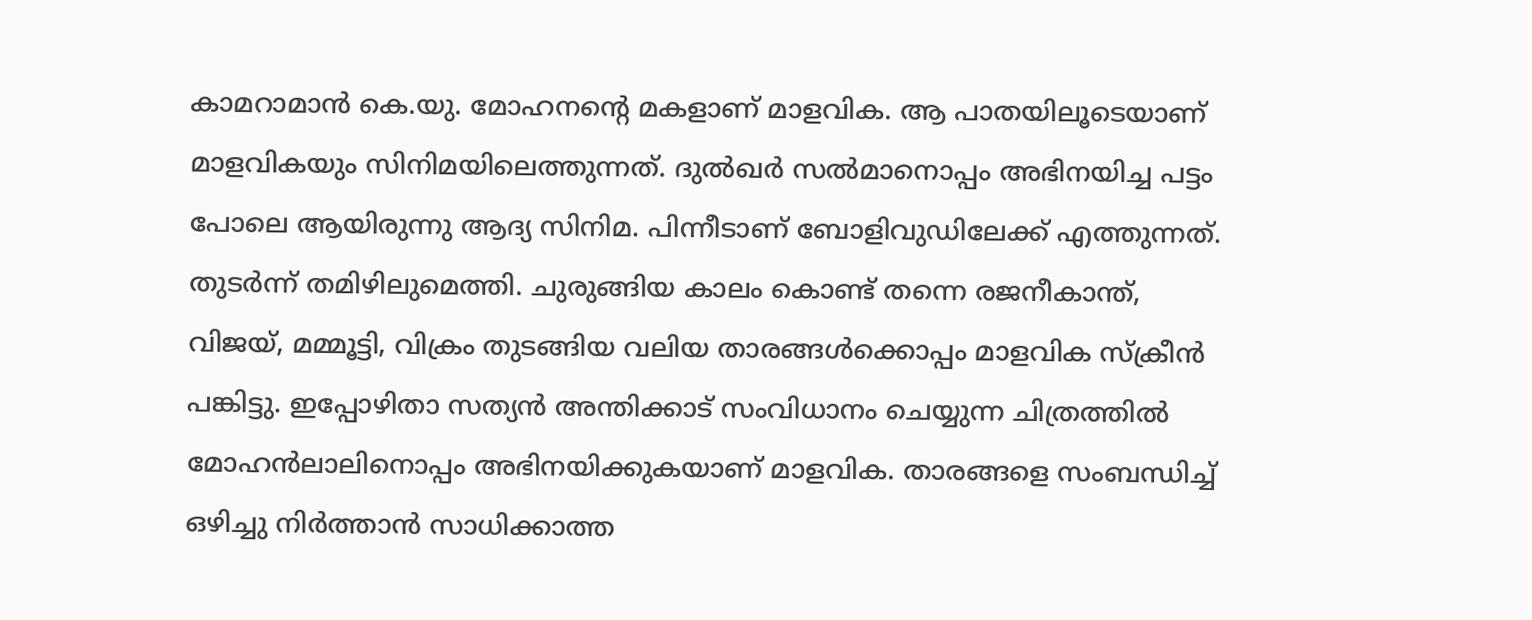കാമറാമാന്‍ കെ.യു. മോഹനന്‍റെ മകളാണ് മാളവിക. ആ പാതയിലൂടെയാണ് മാളവികയും സിനിമയിലെത്തുന്നത്. ദുല്‍ഖര്‍ സല്‍മാനൊപ്പം അഭിനയിച്ച പട്ടം പോലെ ആയിരുന്നു ആദ്യ സിനിമ. പിന്നീടാണ് ബോളിവുഡിലേക്ക് എത്തുന്നത്. തുടര്‍ന്ന് തമിഴിലുമെത്തി. ചുരുങ്ങിയ കാലം കൊണ്ട് തന്നെ രജനീകാന്ത്, വിജയ്, മമ്മൂട്ടി, വിക്രം തുടങ്ങിയ വലിയ താരങ്ങള്‍ക്കൊപ്പം മാളവിക സ്‌ക്രീന്‍ പങ്കിട്ടു. ഇപ്പോഴിതാ സത്യൻ അന്തിക്കാട് സംവിധാനം ചെയ്യുന്ന ചിത്രത്തിൽ മോഹന്‍ലാലിനൊപ്പം അഭിനയിക്കുകയാണ് മാളവിക. താരങ്ങളെ സംബന്ധിച്ച് ഒഴിച്ചു നിര്‍ത്താന്‍ സാധിക്കാത്ത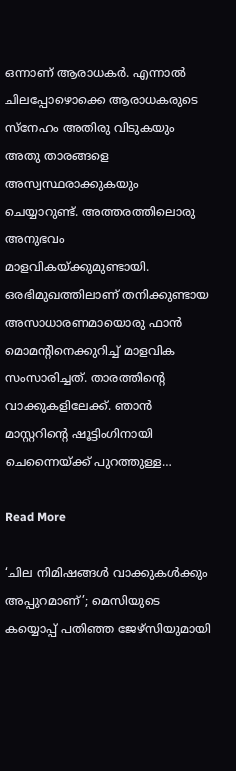ഒന്നാണ് ആരാധകര്‍. എന്നാല്‍ ചിലപ്പോഴൊക്കെ ആരാധകരുടെ സ്‌നേഹം അതിരു വിടുകയും അതു താരങ്ങളെ അസ്വസ്ഥരാക്കുകയും ചെയ്യാറുണ്ട്. അത്തരത്തിലൊരു അനുഭവം മാളവികയ്ക്കുമുണ്ടായി. ഒരഭിമുഖത്തിലാണ് തനിക്കുണ്ടായ അസാധാരണമായൊരു ഫാന്‍ മൊമന്‍റിനെക്കുറിച്ച് മാളവിക സംസാരിച്ചത്. താരത്തിന്റെ വാക്കുകളിലേക്ക്. ഞാന്‍ മാസ്റ്ററിന്‍റെ ഷൂട്ടിംഗിനായി ചെന്നൈയ്ക്ക് പുറത്തുള്ള…

Read More

‘ചില നിമിഷങ്ങൾ വാക്കുകൾക്കും അപ്പുറമാണ്’; മെസിയുടെ കയ്യൊപ്പ് പതിഞ്ഞ ജേഴ്സിയുമായി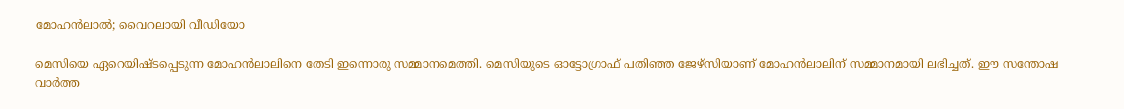മോഹൻലാൽ; വൈറലായി വീഡിയോ

മെസിയെ ഏറെയിഷ്ടപ്പെടുന്ന മോഹന്‍ലാലിനെ തേടി ഇന്നൊരു സമ്മാനമെത്തി. മെസിയുടെ ഓട്ടോഗ്രാഫ് പതിഞ്ഞ ജേഴ്സിയാണ് മോഹൻലാലിന് സമ്മാനമായി ലഭിച്ചത്. ഈ സന്തോഷ വാർത്ത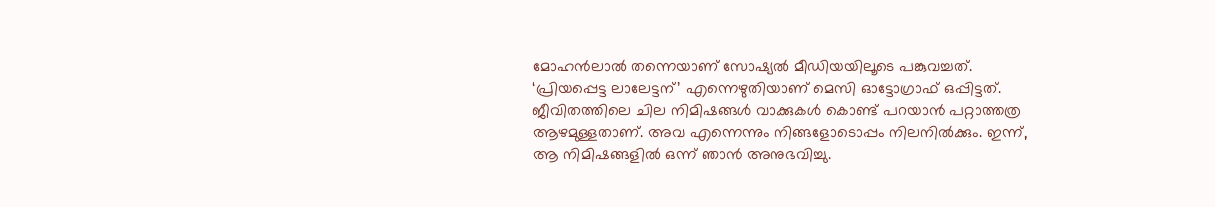മോഹൻലാൽ തന്നെയാണ് സോഷ്യൽ മീഡിയയിലൂടെ പങ്കുവച്ചത്. ‘പ്രിയപ്പെട്ട ലാലേട്ടന്’ എന്നെഴുതിയാണ് മെസി ഓട്ടോഗ്രാഫ് ഒപ്പിട്ടത്.  ജീവിതത്തിലെ ചില നിമിഷങ്ങൾ വാക്കുകൾ കൊണ്ട് പറയാൻ പറ്റാത്തത്ര ആഴമുള്ളതാണ്. അവ എന്നെന്നും നിങ്ങളോടൊപ്പം നിലനിൽക്കും. ഇന്ന്, ആ നിമിഷങ്ങളിൽ ഒന്ന് ഞാൻ അനുഭവിച്ചു.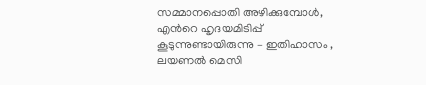സമ്മാനപ്പൊതി അഴിക്കുമ്പോൾ, എന്‍റെ ഹൃദയമിടിപ്പ് കൂടുന്നുണ്ടായിരുന്നു – ഇതിഹാസം , ലയണൽ മെസി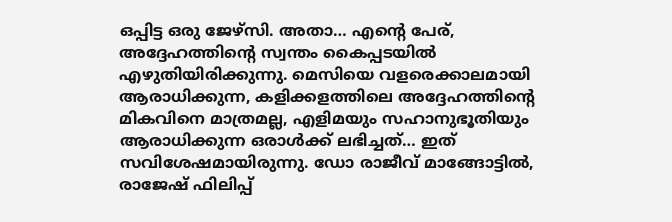ഒപ്പിട്ട ഒരു ജേഴ്‌സി. അതാ… എന്‍റെ പേര്, അദ്ദേഹത്തിന്‍റെ സ്വന്തം കൈപ്പടയിൽ എഴുതിയിരിക്കുന്നു. മെസിയെ വളരെക്കാലമായി ആരാധിക്കുന്ന, കളിക്കളത്തിലെ അദ്ദേഹത്തിന്‍റെ മികവിനെ മാത്രമല്ല, എളിമയും സഹാനുഭൂതിയും ആരാധിക്കുന്ന ഒരാള്‍ക്ക് ലഭിച്ചത്… ഇത് സവിശേഷമായിരുന്നു. ഡോ രാജീവ് മാങ്ങോട്ടിൽ, രാജേഷ് ഫിലിപ്പ്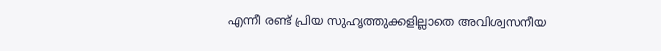എന്നീ രണ്ട് പ്രിയ സുഹൃത്തുക്കളില്ലാതെ അവിശ്വസനീയ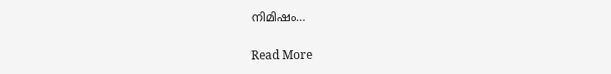നിമിഷം…

Read More